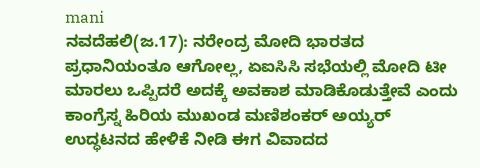mani
ನವದೆಹಲಿ(ಜ.17): ನರೇಂದ್ರ ಮೋದಿ ಭಾರತದ ಪ್ರಧಾನಿಯಂತೂ ಆಗೋಲ್ಲ, ಏಐಸಿಸಿ ಸಭೆಯಲ್ಲಿ ಮೋದಿ ಟೀ ಮಾರಲು ಒಪ್ಪಿದರೆ ಅದಕ್ಕೆ ಅವಕಾಶ ಮಾಡಿಕೊಡುತ್ತೇವೆ ಎಂದು ಕಾಂಗ್ರೆಸ್ನ ಹಿರಿಯ ಮುಖಂಡ ಮಣಿಶಂಕರ್ ಅಯ್ಯರ್ ಉದ್ಧಟನದ ಹೇಳಿಕೆ ನೀಡಿ ಈಗ ವಿವಾದದ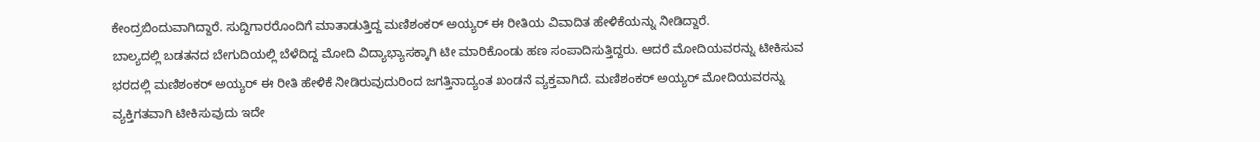ಕೇಂದ್ರಬಿಂದುವಾಗಿದ್ದಾರೆ. ಸುದ್ದಿಗಾರರೊಂದಿಗೆ ಮಾತಾಡುತ್ತಿದ್ದ ಮಣಿಶಂಕರ್ ಅಯ್ಯರ್ ಈ ರೀತಿಯ ವಿವಾದಿತ ಹೇಳಿಕೆಯನ್ನು ನೀಡಿದ್ದಾರೆ.
ಬಾಲ್ಯದಲ್ಲಿ ಬಡತನದ ಬೇಗುದಿಯಲ್ಲಿ ಬೆಳೆದಿದ್ದ ಮೋದಿ ವಿದ್ಯಾಭ್ಯಾಸಕ್ಕಾಗಿ ಟೀ ಮಾರಿಕೊಂಡು ಹಣ ಸಂಪಾದಿಸುತ್ತಿದ್ದರು. ಆದರೆ ಮೋದಿಯವರನ್ನು ಟೀಕಿಸುವ ಭರದಲ್ಲಿ ಮಣಿಶಂಕರ್ ಅಯ್ಯರ್ ಈ ರೀತಿ ಹೇಳಿಕೆ ನೀಡಿರುವುದುರಿಂದ ಜಗತ್ತಿನಾದ್ಯಂತ ಖಂಡನೆ ವ್ಯಕ್ತವಾಗಿದೆ. ಮಣಿಶಂಕರ್ ಅಯ್ಯರ್ ಮೋದಿಯವರನ್ನು ವ್ಯಕ್ತಿಗತವಾಗಿ ಟೀಕಿಸುವುದು ಇದೇ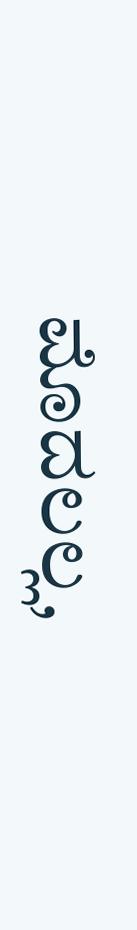ಮೊದಲಲ್ಲ,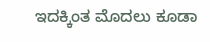ಇದಕ್ಕಿಂತ ಮೊದಲು ಕೂಡಾ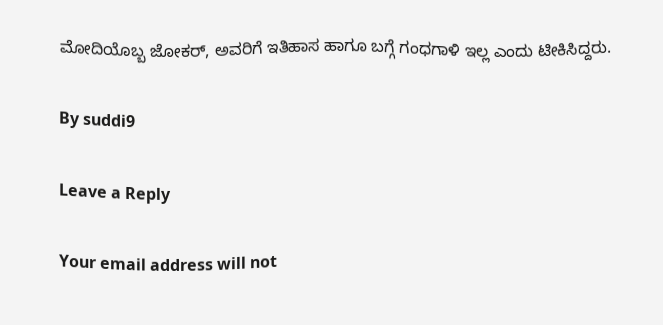ಮೋದಿಯೊಬ್ಬ ಜೋಕರ್, ಅವರಿಗೆ ಇತಿಹಾಸ ಹಾಗೂ ಬಗ್ಗೆ ಗಂಧಗಾಳಿ ಇಲ್ಲ ಎಂದು ಟೀಕಿಸಿದ್ದರು.

By suddi9

Leave a Reply

Your email address will not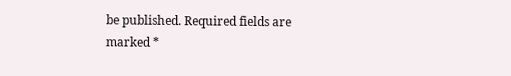be published. Required fields are marked *